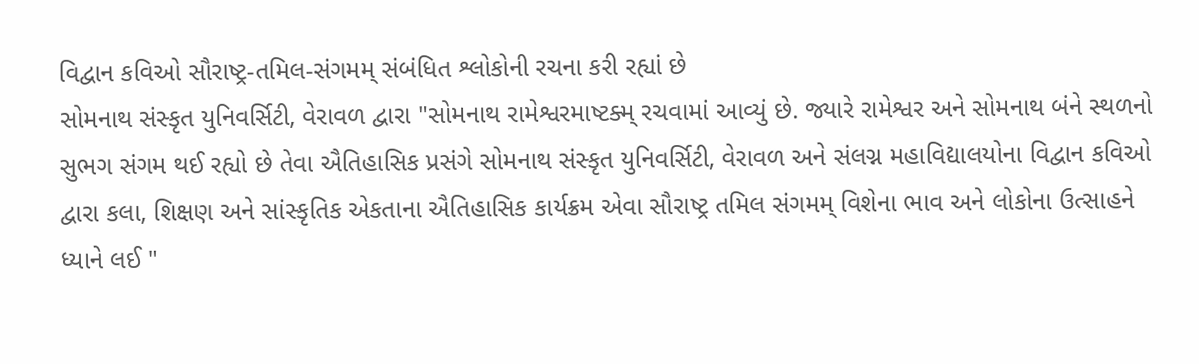વિદ્વાન કવિઓ સૌરાષ્ટ્ર-તમિલ-સંગમમ્ સંબંધિત શ્લોકોની રચના કરી રહ્યાં છે
સોમનાથ સંસ્કૃત યુનિવર્સિટી, વેરાવળ દ્વારા "સોમનાથ રામેશ્વરમાષ્ટક્મ્ રચવામાં આવ્યું છે. જ્યારે રામેશ્વર અને સોમનાથ બંને સ્થળનો સુભગ સંગમ થઈ રહ્યો છે તેવા ઐતિહાસિક પ્રસંગે સોમનાથ સંસ્કૃત યુનિવર્સિટી, વેરાવળ અને સંલગ્ન મહાવિદ્યાલયોના વિદ્વાન કવિઓ દ્વારા કલા, શિક્ષણ અને સાંસ્કૃતિક એકતાના ઐતિહાસિક કાર્યક્રમ એવા સૌરાષ્ટ્ર તમિલ સંગમમ્ વિશેના ભાવ અને લોકોના ઉત્સાહને ધ્યાને લઈ "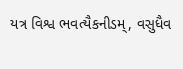યત્ર વિશ્વ ભવત્યૈકનીડમ્, વસુધૈવ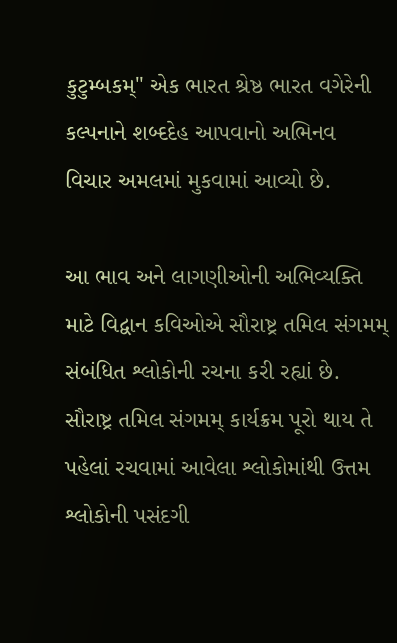કુટુમ્બકમ્" એક ભારત શ્રેષ્ઠ ભારત વગેરેની કલ્પનાને શબ્દદેહ આપવાનો અભિનવ વિચાર અમલમાં મુકવામાં આવ્યો છે.

આ ભાવ અને લાગણીઓની અભિવ્યક્તિ માટે વિદ્વાન કવિઓએ સૌરાષ્ટ્ર તમિલ સંગમમ્ સંબંધિત શ્લોકોની રચના કરી રહ્યાં છે. સૌરાષ્ટ્ર તમિલ સંગમમ્ કાર્યક્રમ પૂરો થાય તે પહેલાં રચવામાં આવેલા શ્લોકોમાંથી ઉત્તમ શ્લોકોની પસંદગી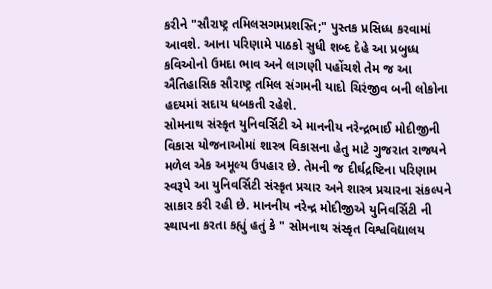કરીને "સૌરાષ્ટ્ર તમિલસગમપ્રશસ્તિ;" પુસ્તક પ્રસિધ્ધ કરવામાં આવશે. આના પરિણામે પાઠકો સુધી શબ્દ દેહે આ પ્રબુધ્ધ કવિઓનો ઉમદા ભાવ અને લાગણી પહોંચશે તેમ જ આ ઐતિહાસિક સૌરાષ્ટ્ર તમિલ સંગમની યાદો ચિરંજીવ બની લોકોના હદયમાં સદાય ધબકતી રહેશે.
સોમનાથ સંસ્કૃત યુનિવર્સિટી એ માનનીય નરેન્દ્રભાઈ મોદીજીની વિકાસ યોજનાઓમાં શાસ્ત્ર વિકાસના હેતુ માટે ગુજરાત રાજ્યને મળેલ એક અમૂલ્ય ઉપહાર છે. તેમની જ દીર્ઘદ્રષ્ટિના પરિણામ સ્વરૂપે આ યુનિવર્સિટી સંસ્કૃત પ્રચાર અને શાસ્ત્ર પ્રચારના સંકલ્પને સાકાર કરી રહી છે. માનનીય નરેન્દ્ર મોદીજીએ યુનિવર્સિટી ની સ્થાપના કરતા કહ્યું હતું કે " સોમનાથ સંસ્કૃત વિશ્વવિદ્યાલય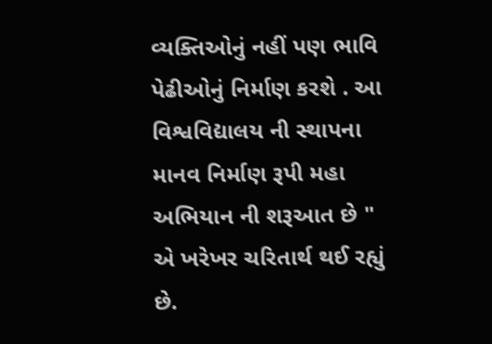વ્યક્તિઓનું નહીં પણ ભાવિ પેઢીઓનું નિર્માણ કરશે . આ વિશ્વવિદ્યાલય ની સ્થાપના માનવ નિર્માણ રૂપી મહા અભિયાન ની શરૂઆત છે " એ ખરેખર ચરિતાર્થ થઈ રહ્યું છે.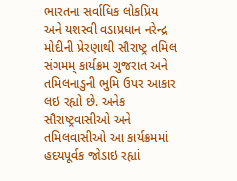ભારતના સર્વાધિક લોકપ્રિય અને યશસ્વી વડાપ્રધાન નરેન્દ્ર મોદીની પ્રેરણાથી સૌરાષ્ટ્ર તમિલ સંગમમ્ કાર્યક્રમ ગુજરાત અને તમિલનાડુની ભુમિ ઉપર આકાર લઇ રહ્યો છે. અનેક સૌરાષ્ટ્રવાસીઓ અને તમિલવાસીઓ આ કાર્યક્રમમાં હદયપૂર્વક જોડાઇ રહ્યાં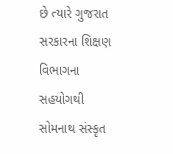છે ત્યારે ગુજરાત સરકારના શિક્ષણ વિભાગના સહયોગથી સોમનાથ સંસ્કૃત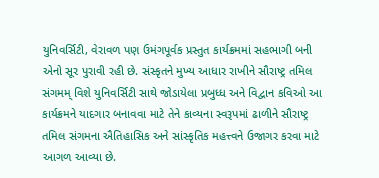યુનિવર્સિટી, વેરાવળ પણ ઉમંગપૂર્વક પ્રસ્તુત કાર્યક્રમમાં સહભાગી બની એનો સૂર પુરાવી રહી છે. સંસ્કૃતને મુખ્ય આધાર રાખીને સૌરાષ્ટ્ર તમિલ સંગમમ્ વિશે યુનિવર્સિટી સાથે જોડાયેલા પ્રબુધ્ધ અને વિદ્વાન કવિઓ આ કાર્યક્રમને યાદગાર બનાવવા માટે તેને કાવ્યના સ્વરૂપમાં ઢાળીને સૌરાષ્ટ્ર તમિલ સંગમના ઐતિહાસિક અને સાંસ્કૃતિક મહત્ત્વને ઉજાગર કરવા માટે આગળ આવ્યા છે.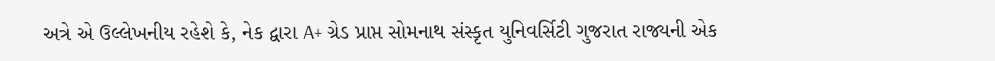અત્રે એ ઉલ્લેખનીય રહેશે કે, નેક દ્વારા A+ ગ્રેડ પ્રાપ્ત સોમનાથ સંસ્કૃત યુનિવર્સિટી ગુજરાત રાજ્યની એક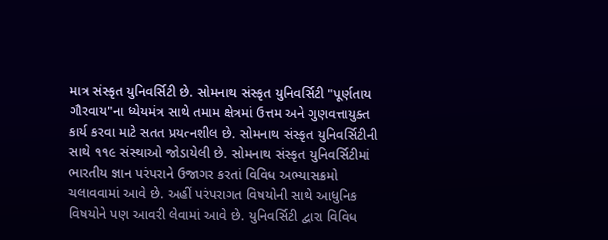માત્ર સંસ્કૃત યુનિવર્સિટી છે. સોમનાથ સંસ્કૃત યુનિવર્સિટી "પૂર્ણતાય ગૌરવાય"ના ધ્યેયમંત્ર સાથે તમામ ક્ષેત્રમાં ઉત્તમ અને ગુણવત્તાયુક્ત કાર્ય કરવા માટે સતત પ્રયત્નશીલ છે. સોમનાથ સંસ્કૃત યુનિવર્સિટીની સાથે ૧૧૯ સંસ્થાઓ જોડાયેલી છે. સોમનાથ સંસ્કૃત યુનિવર્સિટીમાં ભારતીય જ્ઞાન પરંપરાને ઉજાગર કરતાં વિવિધ અભ્યાસક્રમો ચલાવવામાં આવે છે. અહીં પરંપરાગત વિષયોની સાથે આધુનિક વિષયોને પણ આવરી લેવામાં આવે છે. યુનિવર્સિટી દ્વારા વિવિધ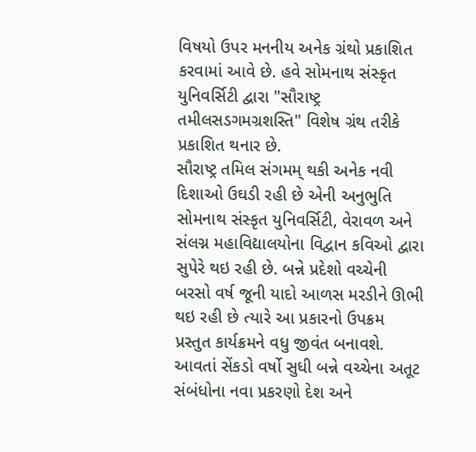વિષયો ઉપર મનનીય અનેક ગ્રંથો પ્રકાશિત કરવામાં આવે છે. હવે સોમનાથ સંસ્કૃત યુનિવર્સિટી દ્વારા "સૌરાષ્ટ્ર તમીલસડગમગ્રશસ્તિ" વિશેષ ગ્રંથ તરીકે પ્રકાશિત થનાર છે.
સૌરાષ્ટ્ર તમિલ સંગમમ્ થકી અનેક નવી દિશાઓ ઉઘડી રહી છે એની અનુભુતિ સોમનાથ સંસ્કૃત યુનિવર્સિટી, વેરાવળ અને સંલગ્ન મહાવિદ્યાલયોના વિદ્વાન કવિઓ દ્વારા સુપેરે થઇ રહી છે. બન્ને પ્રદેશો વચ્ચેની બરસો વર્ષ જૂની યાદો આળસ મરડીને ઊભી થઇ રહી છે ત્યારે આ પ્રકારનો ઉપક્રમ પ્રસ્તુત કાર્યક્રમને વધુ જીવંત બનાવશે. આવતાં સેંકડો વર્ષો સુધી બન્ને વચ્ચેના અતૂટ સંબંધોના નવા પ્રકરણો દેશ અને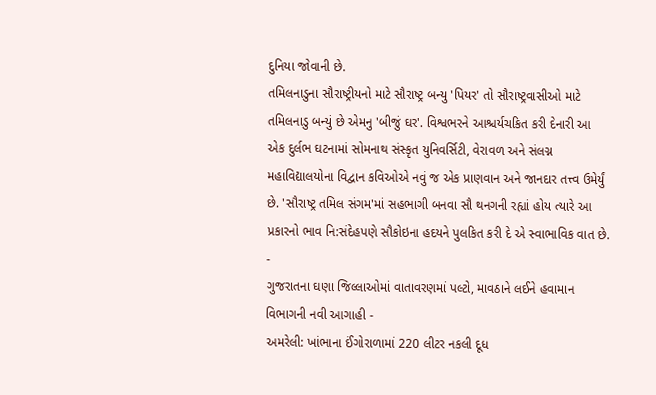દુનિયા જોવાની છે.
તમિલનાડુના સૌરાષ્ટ્રીયનો માટે સૌરાષ્ટ્ર બન્યુ 'પિયર' તો સૌરાષ્ટ્રવાસીઓ માટે તમિલનાડુ બન્યું છે એમનુ 'બીજું ઘર'. વિશ્વભરને આશ્ચર્યચકિત કરી દેનારી આ એક દુર્લભ ઘટનામાં સોમનાથ સંસ્કૃત યુનિવર્સિટી, વેરાવળ અને સંલગ્ન મહાવિદ્યાલયોના વિદ્વાન કવિઓએ નવું જ એક પ્રાણવાન અને જાનદાર તત્ત્વ ઉમેર્યું છે. 'સૌરાષ્ટ્ર તમિલ સંગમ'માં સહભાગી બનવા સૌ થનગની રહ્યાં હોય ત્યારે આ પ્રકારનો ભાવ નિ:સંદેહપણે સૌકોઇના હદયને પુલકિત કરી દે એ સ્વાભાવિક વાત છે.
-
ગુજરાતના ઘણા જિલ્લાઓમાં વાતાવરણમાં પલ્ટો, માવઠાને લઈને હવામાન વિભાગની નવી આગાહી -
અમરેલી: ખાંભાના ઈંગોરાળામાં 220 લીટર નકલી દૂધ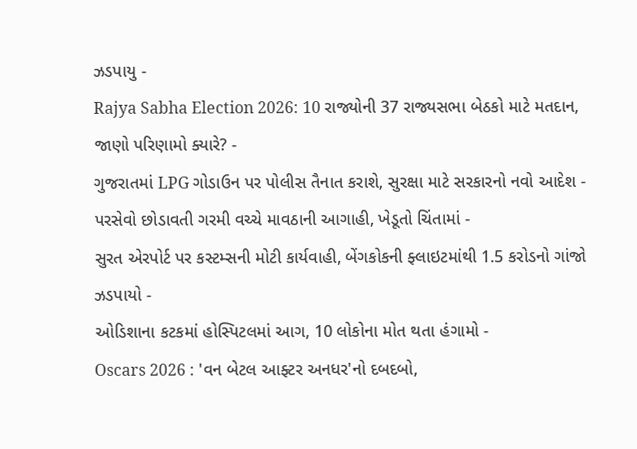ઝડપાયુ -
Rajya Sabha Election 2026: 10 રાજ્યોની 37 રાજ્યસભા બેઠકો માટે મતદાન, જાણો પરિણામો ક્યારે? -
ગુજરાતમાં LPG ગોડાઉન પર પોલીસ તૈનાત કરાશે, સુરક્ષા માટે સરકારનો નવો આદેશ -
પરસેવો છોડાવતી ગરમી વચ્ચે માવઠાની આગાહી, ખેડૂતો ચિંતામાં -
સુરત એરપોર્ટ પર કસ્ટમ્સની મોટી કાર્યવાહી, બેંગકોકની ફ્લાઇટમાંથી 1.5 કરોડનો ગાંજો ઝડપાયો -
ઓડિશાના કટકમાં હોસ્પિટલમાં આગ, 10 લોકોના મોત થતા હંગામો -
Oscars 2026 : 'વન બેટલ આફ્ટર અનધર'નો દબદબો,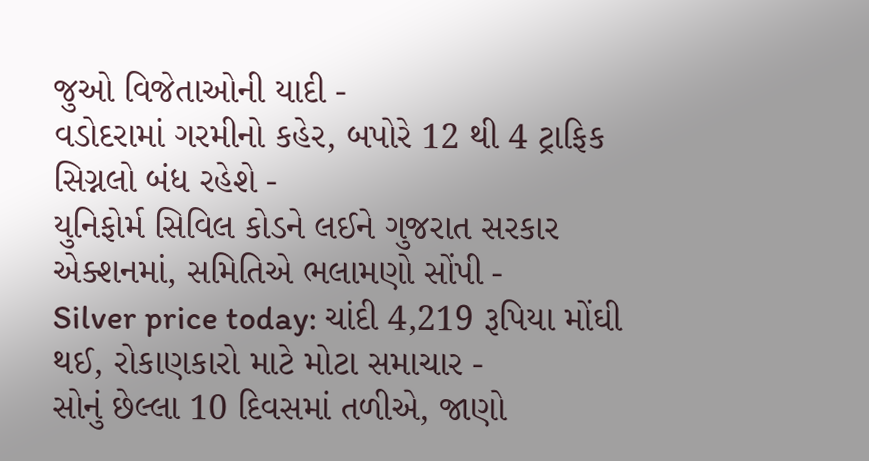જુઓ વિજેતાઓની યાદી -
વડોદરામાં ગરમીનો કહેર, બપોરે 12 થી 4 ટ્રાફિક સિગ્નલો બંધ રહેશે -
યુનિફોર્મ સિવિલ કોડને લઈને ગુજરાત સરકાર એક્શનમાં, સમિતિએ ભલામણો સોંપી -
Silver price today: ચાંદી 4,219 રૂપિયા મોંઘી થઈ, રોકાણકારો માટે મોટા સમાચાર -
સોનું છેલ્લા 10 દિવસમાં તળીએ, જાણો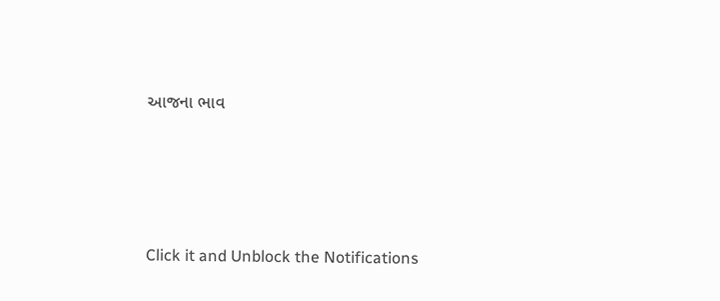આજના ભાવ







Click it and Unblock the Notifications